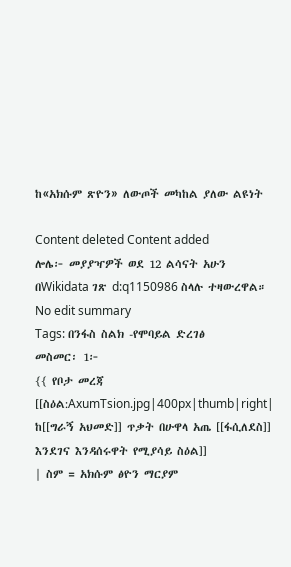ከ«አክሱም ጽዮን» ለውጦች መካከል ያለው ልዩነት

Content deleted Content added
ሎሌ፦ መያያዣዎች ወደ 12 ልሳናት አሁን በWikidata ገጽ d:q1150986 ስላሉ ተዛውረዋል።
No edit summary
Tags: በንፋስ ስልክ -የሞባይል ድረገፅ
መስመር፡ 1፦
{{ የቦታ መረጃ
[[ስዕል:AxumTsion.jpg|400px|thumb|right| ከ[[ግራኝ አህመድ]] ጥቃት በሁዋላ አጤ [[ፋሲለደስ]] እንደገና እንዳሰሩዋት የሚያሳይ ስዕል]]
| ስም = አክሱም ፅዮን ማርያም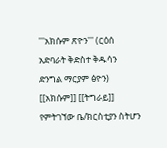'''አክሱም ጽዮን''' (ርዕሰ አድባራት ቅድስተ ቅዱሳን ድንግል ማርያም ፅዮን) [[አክሱም]] [[ትግራይ]] የምትገኘው ቤ/ክርስቲያን ስትሆን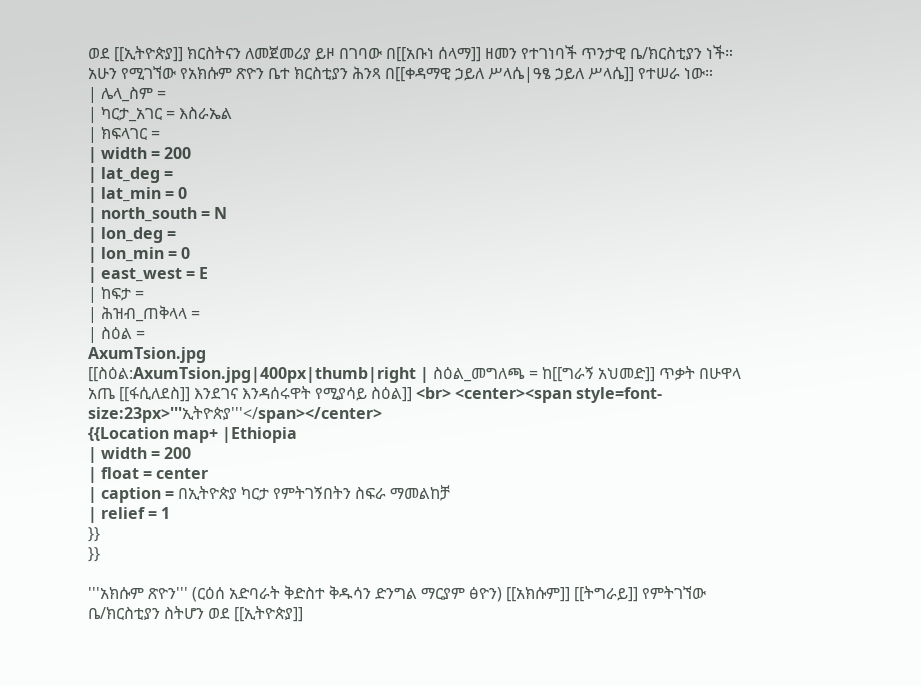ወደ [[ኢትዮጵያ]] ክርስትናን ለመጀመሪያ ይዞ በገባው በ[[አቡነ ሰላማ]] ዘመን የተገነባች ጥንታዊ ቤ/ክርስቲያን ነች። አሁን የሚገኘው የአክሱም ጽዮን ቤተ ክርስቲያን ሕንጻ በ[[ቀዳማዊ ኃይለ ሥላሴ|ዓፄ ኃይለ ሥላሴ]] የተሠራ ነው።
| ሌላ_ስም =
| ካርታ_አገር = እስራኤል
| ክፍላገር =
| width = 200
| lat_deg =
| lat_min = 0
| north_south = N
| lon_deg =
| lon_min = 0
| east_west = E
| ከፍታ =
| ሕዝብ_ጠቅላላ =
| ስዕል =
AxumTsion.jpg
[[ስዕል:AxumTsion.jpg|400px|thumb|right | ስዕል_መግለጫ = ከ[[ግራኝ አህመድ]] ጥቃት በሁዋላ አጤ [[ፋሲለደስ]] እንደገና እንዳሰሩዋት የሚያሳይ ስዕል]] <br> <center><span style=font-size:23px>'''ኢትዮጵያ'''</span></center>
{{Location map+ |Ethiopia
| width = 200
| float = center
| caption = በኢትዮጵያ ካርታ የምትገኝበትን ስፍራ ማመልከቻ
| relief = 1
}}
}}

'''አክሱም ጽዮን''' (ርዕሰ አድባራት ቅድስተ ቅዱሳን ድንግል ማርያም ፅዮን) [[አክሱም]] [[ትግራይ]] የምትገኘው ቤ/ክርስቲያን ስትሆን ወደ [[ኢትዮጵያ]]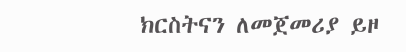ክርስትናን ለመጀመሪያ ይዞ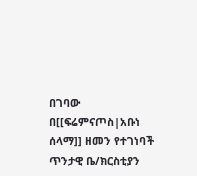በገባው በ[[ፍሬምናጦስ|አቡነ ሰላማ]] ዘመን የተገነባች ጥንታዊ ቤ/ክርስቲያን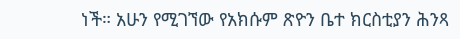ነች። አሁን የሚገኘው የአክሱም ጽዮን ቤተ ክርስቲያን ሕንጻ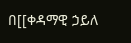በ[[ቀዳማዊ ኃይለ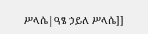ሥላሴ|ዓፄ ኃይለ ሥላሴ]]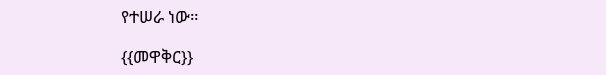የተሠራ ነው።

{{መዋቅር}}